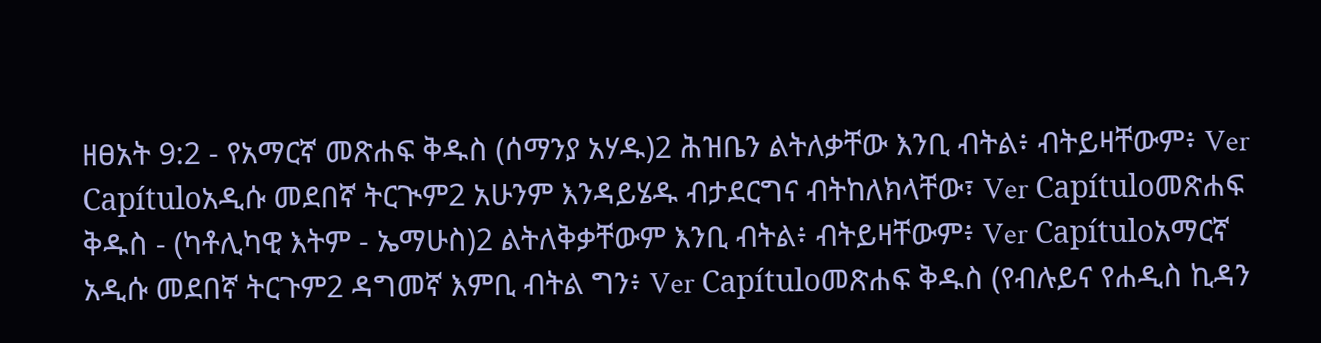ዘፀአት 9:2 - የአማርኛ መጽሐፍ ቅዱስ (ሰማንያ አሃዱ)2 ሕዝቤን ልትለቃቸው እንቢ ብትል፥ ብትይዛቸውም፥ Ver Capítuloአዲሱ መደበኛ ትርጒም2 አሁንም እንዳይሄዱ ብታደርግና ብትከለክላቸው፣ Ver Capítuloመጽሐፍ ቅዱስ - (ካቶሊካዊ እትም - ኤማሁስ)2 ልትለቅቃቸውም እንቢ ብትል፥ ብትይዛቸውም፥ Ver Capítuloአማርኛ አዲሱ መደበኛ ትርጉም2 ዳግመኛ እምቢ ብትል ግን፥ Ver Capítuloመጽሐፍ ቅዱስ (የብሉይና የሐዲስ ኪዳን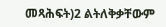መጻሕፍት)2 ልትለቅቃቸውም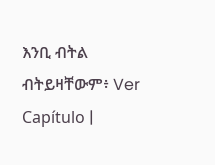እንቢ ብትል ብትይዛቸውም፥ Ver Capítulo |